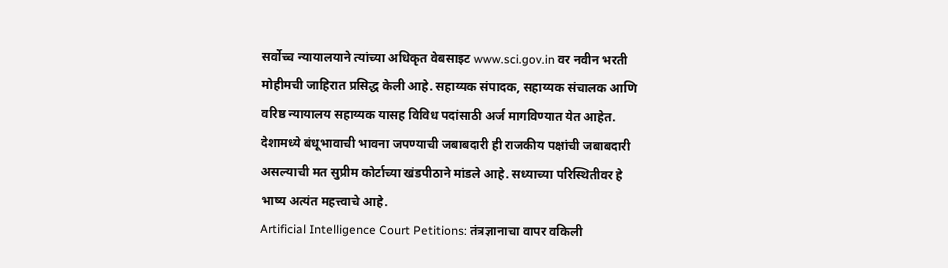सर्वोच्च न्यायालयाने त्यांच्या अधिकृत वेबसाइट www.sci.gov.in वर नवीन भरती मोहीमची जाहिरात प्रसिद्ध केली आहे. सहाय्यक संपादक, सहाय्यक संचालक आणि वरिष्ठ न्यायालय सहाय्यक यासह विविध पदांसाठी अर्ज मागविण्यात येत आहेत.
देशामध्ये बंधूभावाची भावना जपण्याची जबाबदारी ही राजकीय पक्षांची जबाबदारी असल्याची मत सुप्रीम कोर्टाच्या खंडपीठाने मांडले आहे. सध्याच्या परिस्थितीवर हे भाष्य अत्यंत महत्त्वाचे आहे.
Artificial Intelligence Court Petitions: तंत्रज्ञानाचा वापर वकिली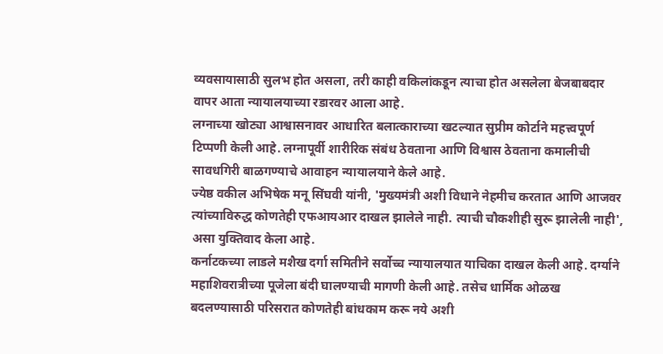व्यवसायासाठी सुलभ होत असला, तरी काही वकिलांकडून त्याचा होत असलेला बेजबाबदार वापर आता न्यायालयाच्या रडारवर आला आहे.
लग्नाच्या खोट्या आश्वासनावर आधारित बलात्काराच्या खटल्यात सुप्रीम कोर्टाने महत्त्वपूर्ण टिप्पणी केली आहे. लग्नापूर्वी शारीरिक संबंध ठेवताना आणि विश्वास ठेवताना कमालीची सावधगिरी बाळगण्याचे आवाहन न्यायालयाने केले आहे.
ज्येष्ठ वकील अभिषेक मनू सिंघवी यांनी, 'मुख्यमंत्री अशी विधाने नेहमीच करतात आणि आजवर त्यांच्याविरुद्ध कोणतेही एफआयआर दाखल झालेले नाही. त्याची चौकशीही सुरू झालेली नाही', असा युक्तिवाद केला आहे.
कर्नाटकच्या लाडले मशैख दर्गा समितीने सर्वोच्च न्यायालयात याचिका दाखल केली आहे. दर्ग्याने महाशिवरात्रीच्या पूजेला बंदी घालण्याची मागणी केली आहे. तसेच धार्मिक ओळख बदलण्यासाठी परिसरात कोणतेही बांधकाम करू नये अशी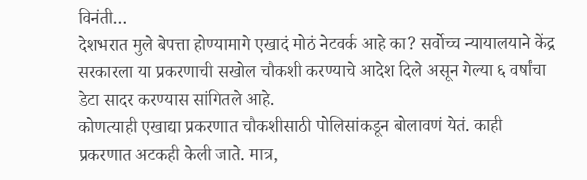विनंती…
देशभरात मुले बेपत्ता होण्यामागे एखादं मोठं नेटवर्क आहे का? सर्वोच्च न्यायालयाने केंद्र सरकारला या प्रकरणाची सखोल चौकशी करण्याचे आदेश दिले असून गेल्या ६ वर्षांचा डेटा सादर करण्यास सांगितले आहे.
कोणत्याही एखाद्या प्रकरणात चौकशीसाठी पोलिसांकडून बोलावणं येतं. काही प्रकरणात अटकही केली जाते. मात्र,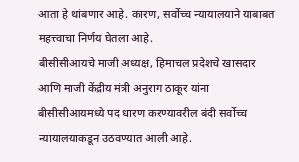आता हे थांबणार आहे. कारण, सर्वोच्च न्यायालयाने याबाबत महत्त्वाचा निर्णय घेतला आहे.
बीसीसीआयचे माजी अध्यक्ष, हिमाचल प्रदेशचे खासदार आणि माजी केंद्रीय मंत्री अनुराग ठाकूर यांना बीसीसीआयमध्ये पद धारण करण्यावरील बंदी सर्वोच्च न्यायालयाकडून उठवण्यात आली आहे.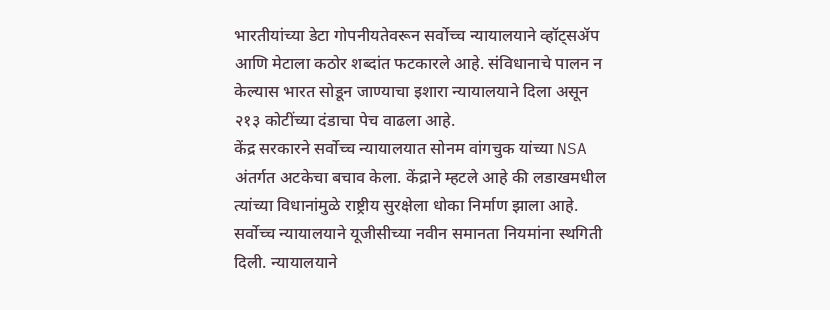भारतीयांच्या डेटा गोपनीयतेवरून सर्वोच्च न्यायालयाने व्हॉट्सॲप आणि मेटाला कठोर शब्दांत फटकारले आहे. संविधानाचे पालन न केल्यास भारत सोडून जाण्याचा इशारा न्यायालयाने दिला असून २१३ कोटींच्या दंडाचा पेच वाढला आहे.
केंद्र सरकारने सर्वोच्च न्यायालयात सोनम वांगचुक यांच्या NSA अंतर्गत अटकेचा बचाव केला. केंद्राने म्हटले आहे की लडाखमधील त्यांच्या विधानांमुळे राष्ट्रीय सुरक्षेला धोका निर्माण झाला आहे.
सर्वोच्च न्यायालयाने यूजीसीच्या नवीन समानता नियमांना स्थगिती दिली. न्यायालयाने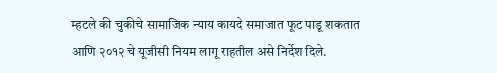म्हटले की चुकीचे सामाजिक न्याय कायदे समाजात फूट पाडू शकतात आणि २०१२ चे यूजीसी नियम लागू राहतील असे निर्देश दिले.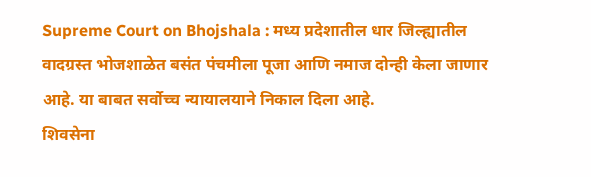Supreme Court on Bhojshala : मध्य प्रदेशातील धार जिल्ह्यातील वादग्रस्त भोजशाळेत बसंत पंचमीला पूजा आणि नमाज दोन्ही केला जाणार आहे. या बाबत सर्वोच्च न्यायालयाने निकाल दिला आहे.
शिवसेना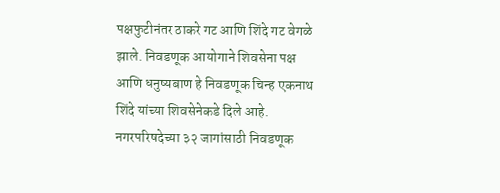पक्षफुटीनंतर ठाकरे गट आणि शिंदे गट वेगळे झाले. निवडणूक आयोगाने शिवसेना पक्ष आणि धनुष्यबाण हे निवडणूक चिन्ह एकनाथ शिंदे यांच्या शिवसेनेकडे दिले आहे.
नगरपरिषदेच्या ३२ जागांसाठी निवडणूक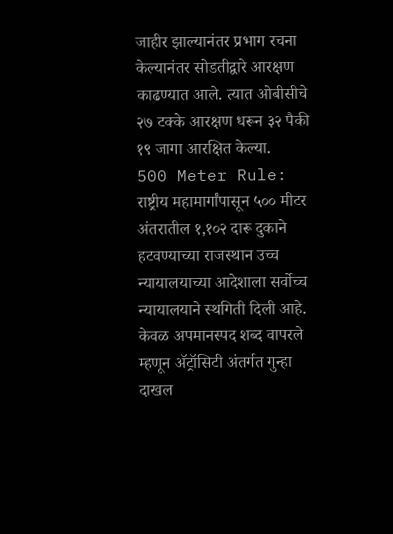जाहीर झाल्यानंतर प्रभाग रचना केल्यानंतर सोडतीद्वारे आरक्षण काढण्यात आले. त्यात ओबीसीचे २७ टक्के आरक्षण धरून ३२ पैकी १९ जागा आरक्षित केल्या.
500 Meter Rule: राष्ट्रीय महामार्गांपासून ५०० मीटर अंतरातील १,१०२ दारू दुकाने हटवण्याच्या राजस्थान उच्च न्यायालयाच्या आदेशाला सर्वोच्च न्यायालयाने स्थगिती दिली आहे.
केवळ अपमानस्पद शब्द वापरले म्हणून ॲट्रॉसिटी अंतर्गत गुन्हा दाखल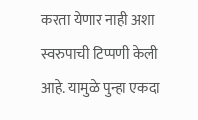करता येणार नाही अशा स्वरुपाची टिप्पणी केली आहे. यामुळे पुन्हा एकदा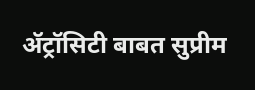ॲट्रॉसिटी बाबत सुप्रीम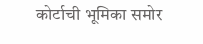कोर्टाची भूमिका समोर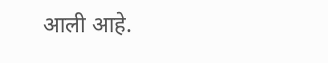आली आहे.